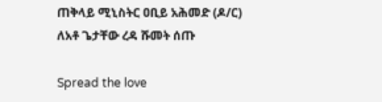ጠቅላይ ሚኒስትር ዐቢይ አሕመድ (ዶ/ር) ለአቶ ጌታቸው ረዳ ሹመት ሰጡ

Spread the love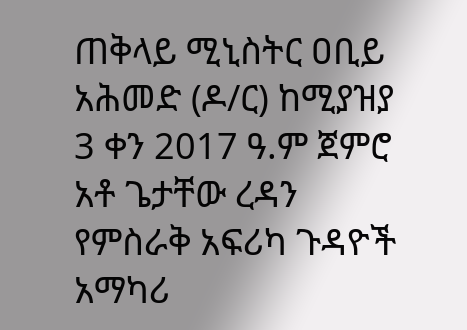ጠቅላይ ሚኒስትር ዐቢይ አሕመድ (ዶ/ር) ከሚያዝያ 3 ቀን 2017 ዓ.ም ጀምሮ አቶ ጌታቸው ረዳን የምስራቅ አፍሪካ ጉዳዮች አማካሪ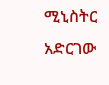ሚኒስትር አድርገው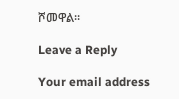ሾመዋል።

Leave a Reply

Your email address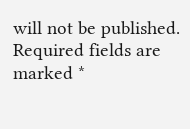will not be published. Required fields are marked *